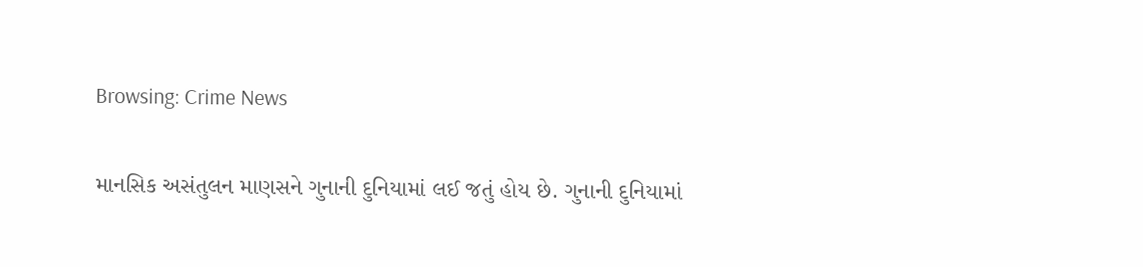Browsing: Crime News

માનસિક અસંતુલન માણસને ગુનાની દુનિયામાં લઈ જતું હોય છે. ગુનાની દુનિયામાં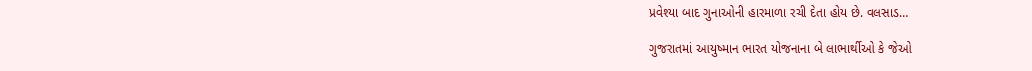પ્રવેશ્યા બાદ ગુનાઓની હારમાળા રચી દેતા હોય છે. વલસાડ…

ગુજરાતમાં આયુષ્માન ભારત યોજનાના બે લાભાર્થીઓ કે જેઓ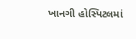ખાનગી હોસ્પિટલમાં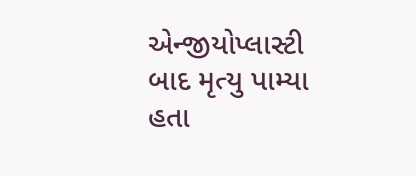એન્જીયોપ્લાસ્ટી બાદ મૃત્યુ પામ્યા હતા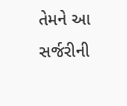તેમને આ સર્જરીની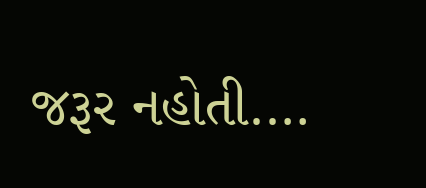જરૂર નહોતી.…